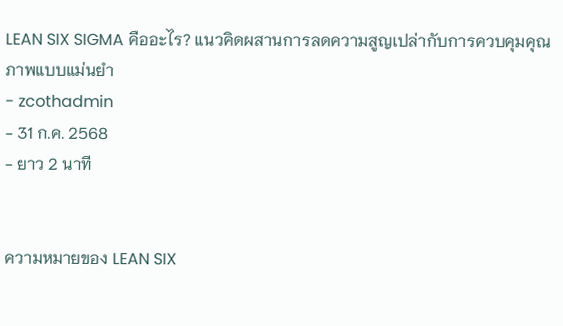LEAN SIX SIGMA คืออะไร? แนวคิดผสานการลดความสูญเปล่ากับการควบคุมคุณภาพแบบแม่นยำ
- zcothadmin
- 31 ก.ค. 2568
- ยาว 2 นาที


ความหมายของ LEAN SIX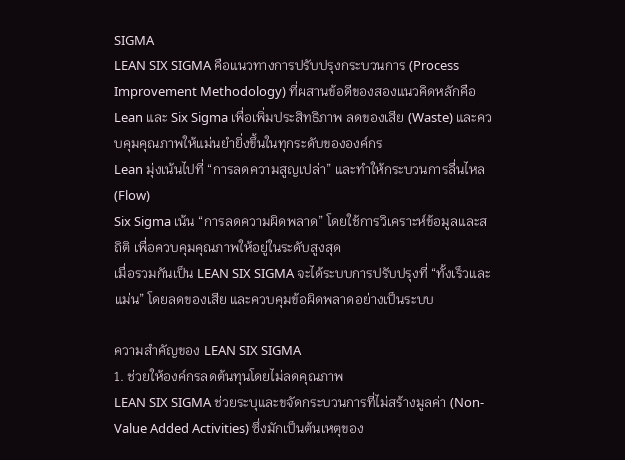SIGMA
LEAN SIX SIGMA คือแนวทางการปรับปรุงกระบวนการ (Process Improvement Methodology) ที่ผสานข้อดีของสองแนวคิดหลักคือ Lean และ Six Sigma เพื่อเพิ่มประสิทธิภาพ ลดของเสีย (Waste) และควบคุมคุณภาพให้แม่นยำยิ่งขึ้นในทุกระดับขององค์กร
Lean มุ่งเน้นไปที่ “การลดความสูญเปล่า” และทำให้กระบวนการลื่นไหล (Flow)
Six Sigma เน้น “การลดความผิดพลาด” โดยใช้การวิเคราะห์ข้อมูลและสถิติ เพื่อควบคุมคุณภาพให้อยู่ในระดับสูงสุด
เมื่อรวมกันเป็น LEAN SIX SIGMA จะได้ระบบการปรับปรุงที่ “ทั้งเร็วและแม่น” โดยลดของเสีย และควบคุมข้อผิดพลาดอย่างเป็นระบบ

ความสำคัญของ LEAN SIX SIGMA
1. ช่วยให้องค์กรลดต้นทุนโดยไม่ลดคุณภาพ
LEAN SIX SIGMA ช่วยระบุและขจัดกระบวนการที่ไม่สร้างมูลค่า (Non-Value Added Activities) ซึ่งมักเป็นต้นเหตุของ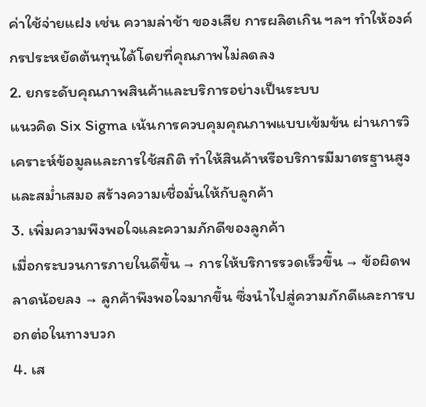ค่าใช้จ่ายแฝง เช่น ความล่าช้า ของเสีย การผลิตเกิน ฯลฯ ทำให้องค์กรประหยัดต้นทุนได้โดยที่คุณภาพไม่ลดลง
2. ยกระดับคุณภาพสินค้าและบริการอย่างเป็นระบบ
แนวคิด Six Sigma เน้นการควบคุมคุณภาพแบบเข้มข้น ผ่านการวิเคราะห์ข้อมูลและการใช้สถิติ ทำให้สินค้าหรือบริการมีมาตรฐานสูงและสม่ำเสมอ สร้างความเชื่อมั่นให้กับลูกค้า
3. เพิ่มความพึงพอใจและความภักดีของลูกค้า
เมื่อกระบวนการภายในดีขึ้น → การให้บริการรวดเร็วขึ้น → ข้อผิดพลาดน้อยลง → ลูกค้าพึงพอใจมากขึ้น ซึ่งนำไปสู่ความภักดีและการบอกต่อในทางบวก
4. เส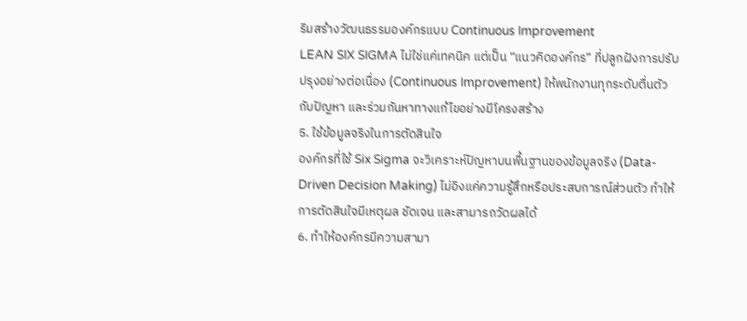ริมสร้างวัฒนธรรมองค์กรแบบ Continuous Improvement
LEAN SIX SIGMA ไม่ใช่แค่เทคนิค แต่เป็น “แนวคิดองค์กร” ที่ปลูกฝังการปรับปรุงอย่างต่อเนื่อง (Continuous Improvement) ให้พนักงานทุกระดับตื่นตัวกับปัญหา และร่วมกันหาทางแก้ไขอย่างมีโครงสร้าง
5. ใช้ข้อมูลจริงในการตัดสินใจ
องค์กรที่ใช้ Six Sigma จะวิเคราะห์ปัญหาบนพื้นฐานของข้อมูลจริง (Data-Driven Decision Making) ไม่อิงแค่ความรู้สึกหรือประสบการณ์ส่วนตัว ทำให้การตัดสินใจมีเหตุผล ชัดเจน และสามารถวัดผลได้
6. ทำให้องค์กรมีความสามา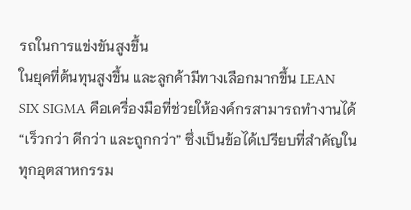รถในการแข่งขันสูงขึ้น
ในยุคที่ต้นทุนสูงขึ้น และลูกค้ามีทางเลือกมากขึ้น LEAN SIX SIGMA คือเครื่องมือที่ช่วยให้องค์กรสามารถทำงานได้ “เร็วกว่า ดีกว่า และถูกกว่า” ซึ่งเป็นข้อได้เปรียบที่สำคัญในทุกอุตสาหกรรม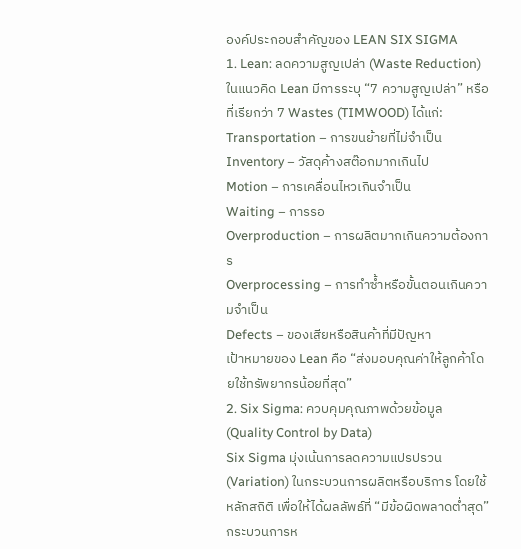องค์ประกอบสำคัญของ LEAN SIX SIGMA
1. Lean: ลดความสูญเปล่า (Waste Reduction)
ในแนวคิด Lean มีการระบุ “7 ความสูญเปล่า” หรือที่เรียกว่า 7 Wastes (TIMWOOD) ได้แก่:
Transportation – การขนย้ายที่ไม่จำเป็น
Inventory – วัสดุค้างสต๊อกมากเกินไป
Motion – การเคลื่อนไหวเกินจำเป็น
Waiting – การรอ
Overproduction – การผลิตมากเกินความต้องการ
Overprocessing – การทำซ้ำหรือขั้นตอนเกินความจำเป็น
Defects – ของเสียหรือสินค้าที่มีปัญหา
เป้าหมายของ Lean คือ “ส่งมอบคุณค่าให้ลูกค้าโดยใช้ทรัพยากรน้อยที่สุด”
2. Six Sigma: ควบคุมคุณภาพด้วยข้อมูล (Quality Control by Data)
Six Sigma มุ่งเน้นการลดความแปรปรวน (Variation) ในกระบวนการผลิตหรือบริการ โดยใช้หลักสถิติ เพื่อให้ได้ผลลัพธ์ที่ “มีข้อผิดพลาดต่ำสุด”
กระบวนการห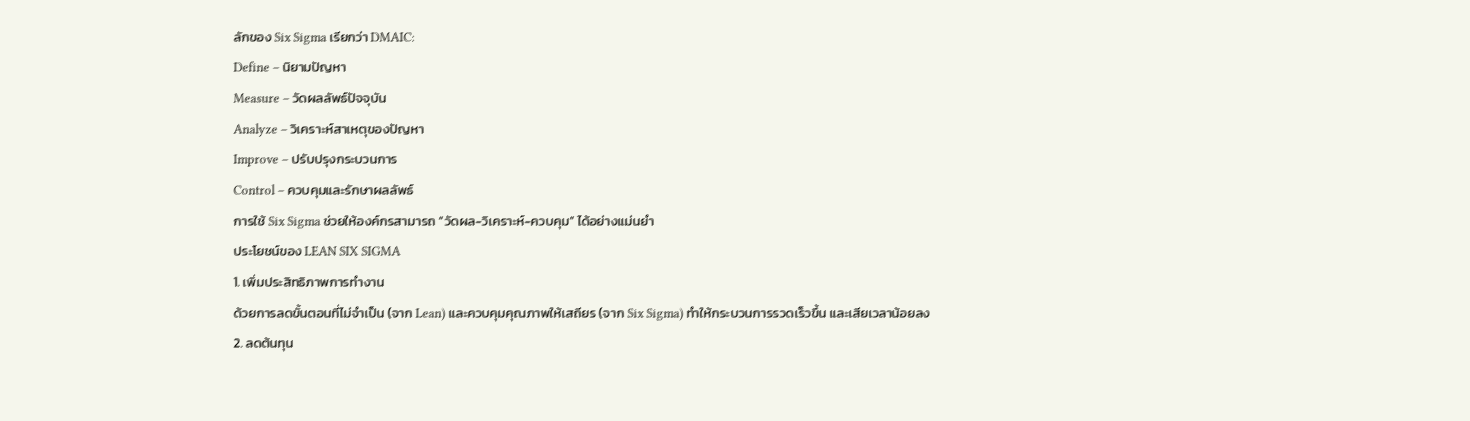ลักของ Six Sigma เรียกว่า DMAIC:
Define – นิยามปัญหา
Measure – วัดผลลัพธ์ปัจจุบัน
Analyze – วิเคราะห์สาเหตุของปัญหา
Improve – ปรับปรุงกระบวนการ
Control – ควบคุมและรักษาผลลัพธ์
การใช้ Six Sigma ช่วยให้องค์กรสามารถ “วัดผล-วิเคราะห์-ควบคุม” ได้อย่างแม่นยำ
ประโยชน์ของ LEAN SIX SIGMA
1. เพิ่มประสิทธิภาพการทำงาน
ด้วยการลดขั้นตอนที่ไม่จำเป็น (จาก Lean) และควบคุมคุณภาพให้เสถียร (จาก Six Sigma) ทำให้กระบวนการรวดเร็วขึ้น และเสียเวลาน้อยลง
2. ลดต้นทุน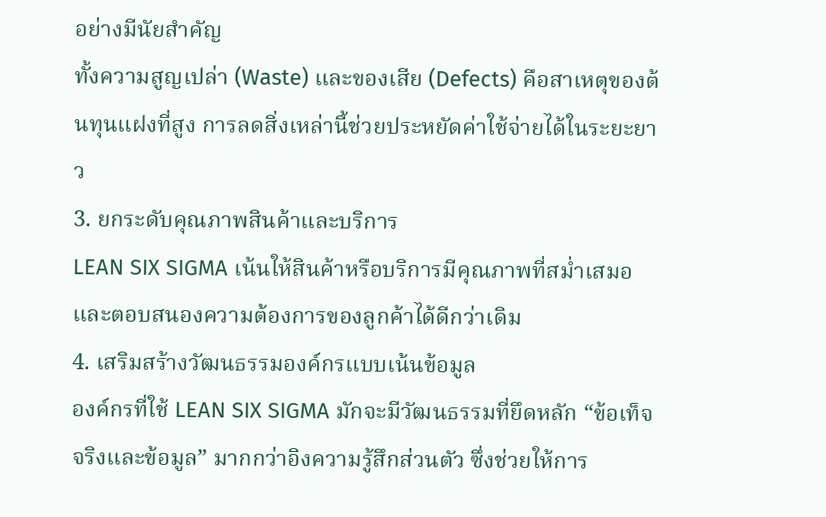อย่างมีนัยสำคัญ
ทั้งความสูญเปล่า (Waste) และของเสีย (Defects) คือสาเหตุของต้นทุนแฝงที่สูง การลดสิ่งเหล่านี้ช่วยประหยัดค่าใช้จ่ายได้ในระยะยาว
3. ยกระดับคุณภาพสินค้าและบริการ
LEAN SIX SIGMA เน้นให้สินค้าหรือบริการมีคุณภาพที่สม่ำเสมอ และตอบสนองความต้องการของลูกค้าได้ดีกว่าเดิม
4. เสริมสร้างวัฒนธรรมองค์กรแบบเน้นข้อมูล
องค์กรที่ใช้ LEAN SIX SIGMA มักจะมีวัฒนธรรมที่ยึดหลัก “ข้อเท็จจริงและข้อมูล” มากกว่าอิงความรู้สึกส่วนตัว ซึ่งช่วยให้การ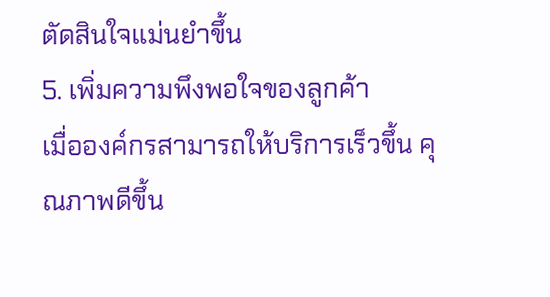ตัดสินใจแม่นยำขึ้น
5. เพิ่มความพึงพอใจของลูกค้า
เมื่อองค์กรสามารถให้บริการเร็วขึ้น คุณภาพดีขึ้น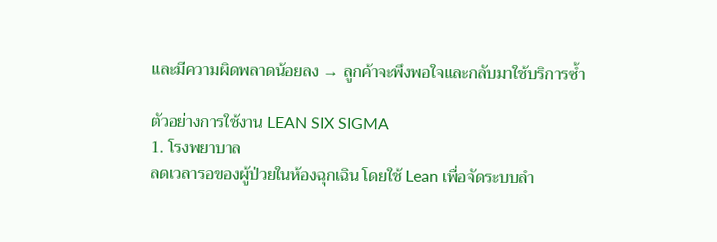และมีความผิดพลาดน้อยลง → ลูกค้าจะพึงพอใจและกลับมาใช้บริการซ้ำ

ตัวอย่างการใช้งาน LEAN SIX SIGMA
1. โรงพยาบาล
ลดเวลารอของผู้ป่วยในห้องฉุกเฉิน โดยใช้ Lean เพื่อจัดระบบลำ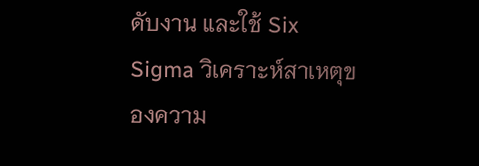ดับงาน และใช้ Six Sigma วิเคราะห์สาเหตุของความ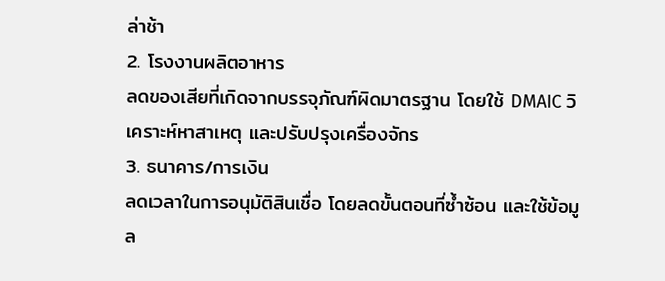ล่าช้า
2. โรงงานผลิตอาหาร
ลดของเสียที่เกิดจากบรรจุภัณฑ์ผิดมาตรฐาน โดยใช้ DMAIC วิเคราะห์หาสาเหตุ และปรับปรุงเครื่องจักร
3. ธนาคาร/การเงิน
ลดเวลาในการอนุมัติสินเชื่อ โดยลดขั้นตอนที่ซ้ำซ้อน และใช้ข้อมูล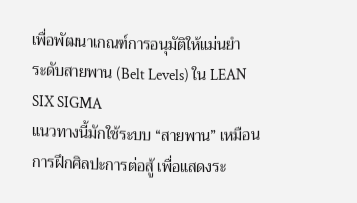เพื่อพัฒนาเกณฑ์การอนุมัติให้แม่นยำ
ระดับสายพาน (Belt Levels) ใน LEAN SIX SIGMA
แนวทางนี้มักใช้ระบบ “สายพาน” เหมือนการฝึกศิลปะการต่อสู้ เพื่อแสดงระ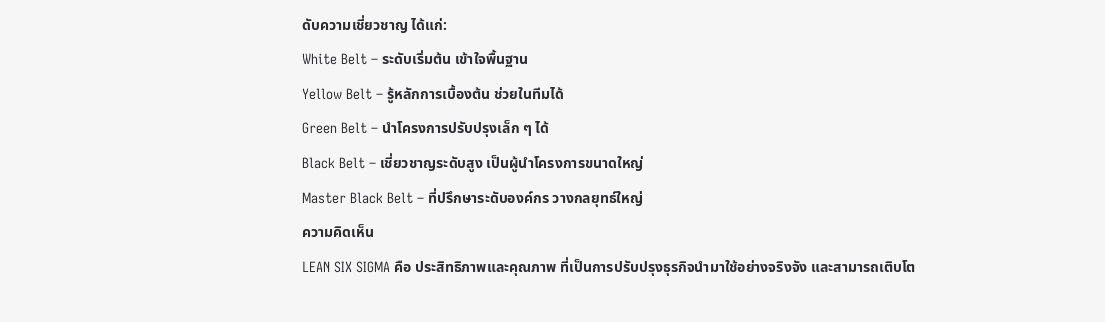ดับความเชี่ยวชาญ ได้แก่:
White Belt – ระดับเริ่มต้น เข้าใจพื้นฐาน
Yellow Belt – รู้หลักการเบื้องต้น ช่วยในทีมได้
Green Belt – นำโครงการปรับปรุงเล็ก ๆ ได้
Black Belt – เชี่ยวชาญระดับสูง เป็นผู้นำโครงการขนาดใหญ่
Master Black Belt – ที่ปรึกษาระดับองค์กร วางกลยุทธ์ใหญ่
ความคิดเห็น
LEAN SIX SIGMA คือ ประสิทธิภาพและคุณภาพ ที่เป็นการปรับปรุงธุรกิจนำมาใช้อย่างจริงจัง และสามารถเติบโต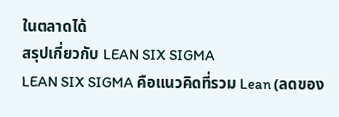ในตลาดได้
สรุปเกี่ยวกับ LEAN SIX SIGMA
LEAN SIX SIGMA คือแนวคิดที่รวม Lean (ลดของ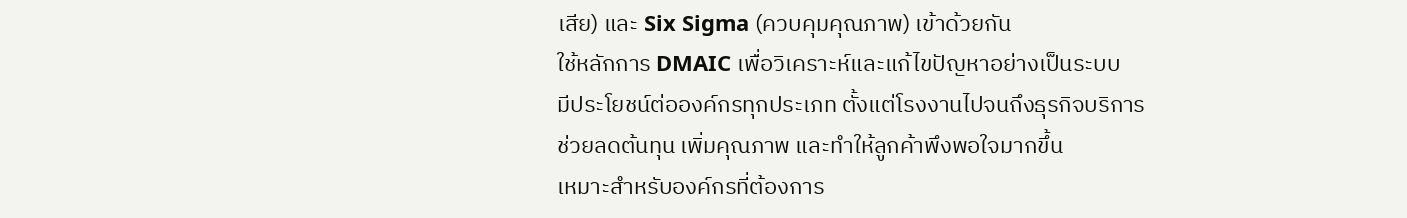เสีย) และ Six Sigma (ควบคุมคุณภาพ) เข้าด้วยกัน
ใช้หลักการ DMAIC เพื่อวิเคราะห์และแก้ไขปัญหาอย่างเป็นระบบ
มีประโยชน์ต่อองค์กรทุกประเภท ตั้งแต่โรงงานไปจนถึงธุรกิจบริการ
ช่วยลดต้นทุน เพิ่มคุณภาพ และทำให้ลูกค้าพึงพอใจมากขึ้น
เหมาะสำหรับองค์กรที่ต้องการ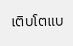เติบโตแบ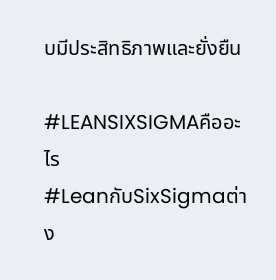บมีประสิทธิภาพและยั่งยืน

#LEANSIXSIGMAคืออะไร
#LeanกับSixSigmaต่าง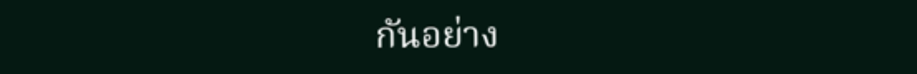กันอย่าง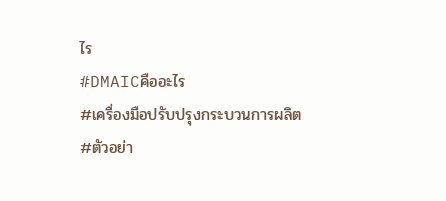ไร
#DMAICคืออะไร
#เครื่องมือปรับปรุงกระบวนการผลิต
#ตัวอย่า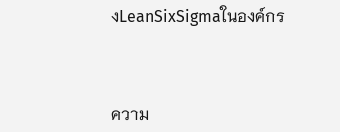งLeanSixSigmaในองค์กร



ความ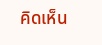คิดเห็น